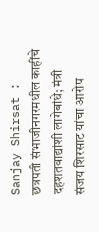Sanjay Shirsat : छत्रपती संभाजीनगरमधील काहींचे दहशतवाद्यांशी लागेबांधे; मंत्री संजय शिरसाट यांचा आरोप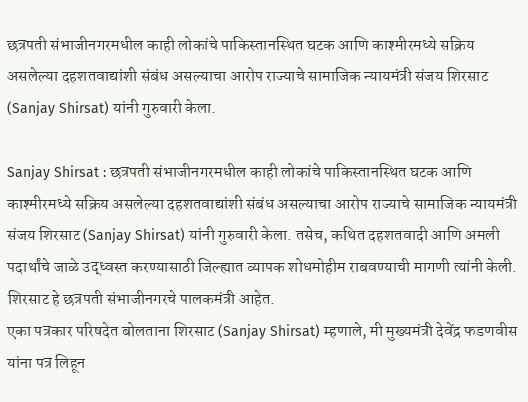छत्रपती संभाजीनगरमधील काही लोकांचे पाकिस्तानस्थित घटक आणि काश्मीरमध्ये सक्रिय असलेल्या दहशतवाद्यांशी संबंध असल्याचा आरोप राज्याचे सामाजिक न्यायमंत्री संजय शिरसाट (Sanjay Shirsat) यांनी गुरुवारी केला.

Sanjay Shirsat : छत्रपती संभाजीनगरमधील काही लोकांचे पाकिस्तानस्थित घटक आणि काश्मीरमध्ये सक्रिय असलेल्या दहशतवाद्यांशी संबंध असल्याचा आरोप राज्याचे सामाजिक न्यायमंत्री संजय शिरसाट (Sanjay Shirsat) यांनी गुरुवारी केला. तसेच, कथित दहशतवादी आणि अमली पदार्थांचे जाळे उद्ध्वस्त करण्यासाठी जिल्ह्यात व्यापक शोधमोहीम राबवण्याची मागणी त्यांनी केली. शिरसाट हे छत्रपती संभाजीनगरचे पालकमंत्री आहेत.
एका पत्रकार परिषदेत बोलताना शिरसाट (Sanjay Shirsat) म्हणाले, मी मुख्यमंत्री देवेंद्र फडणवीस यांना पत्र लिहून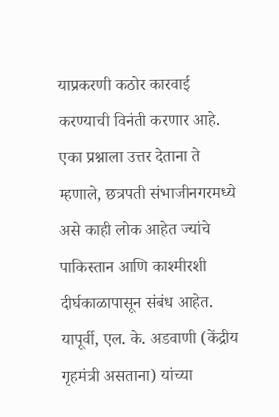याप्रकरणी कठोर कारवाई करण्याची विनंती करणार आहे. एका प्रश्नाला उत्तर देताना ते म्हणाले, छत्रपती संभाजीनगरमध्ये असे काही लोक आहेत ज्यांचे पाकिस्तान आणि काश्मीरशी दीर्घकाळापासून संबंध आहेत.
यापूर्वी, एल. के. अडवाणी (केंद्रीय गृहमंत्री असताना) यांच्या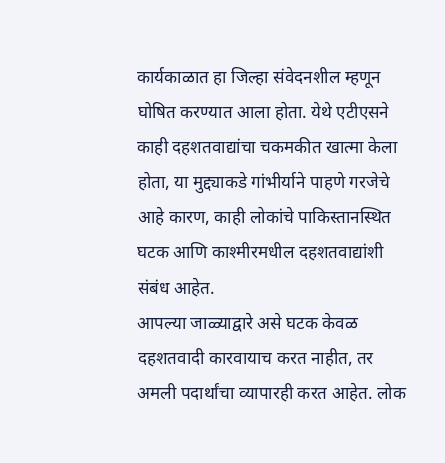कार्यकाळात हा जिल्हा संवेदनशील म्हणून घोषित करण्यात आला होता. येथे एटीएसने काही दहशतवाद्यांचा चकमकीत खात्मा केला होता, या मुद्द्याकडे गांभीर्याने पाहणे गरजेचे आहे कारण, काही लोकांचे पाकिस्तानस्थित घटक आणि काश्मीरमधील दहशतवाद्यांशी संबंध आहेत.
आपल्या जाळ्याद्वारे असे घटक केवळ दहशतवादी कारवायाच करत नाहीत, तर अमली पदार्थांचा व्यापारही करत आहेत. लोक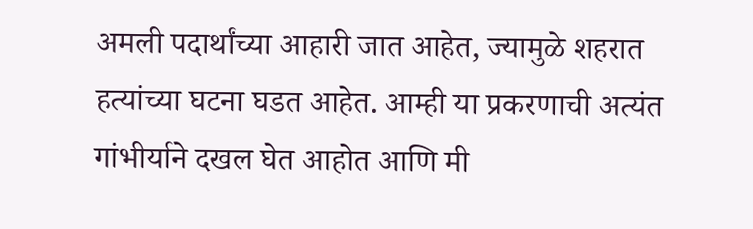अमली पदार्थांच्या आहारी जात आहेत, ज्यामुळे शहरात हत्यांच्या घटना घडत आहेत. आम्ही या प्रकरणाची अत्यंत गांभीर्याने दखल घेत आहोत आणि मी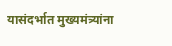यासंदर्भात मुख्यमंत्र्यांना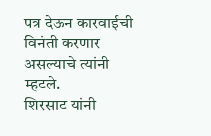पत्र देऊन कारवाईची विनंती करणार असल्याचे त्यांनी म्हटले.
शिरसाट यांनी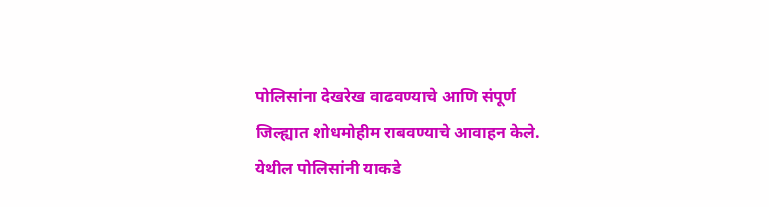पोलिसांना देखरेख वाढवण्याचे आणि संपूर्ण जिल्ह्यात शोधमोहीम राबवण्याचे आवाहन केले. येथील पोलिसांनी याकडे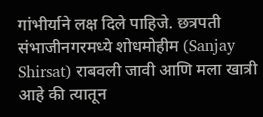गांभीर्याने लक्ष दिले पाहिजे. छत्रपती संभाजीनगरमध्ये शोधमोहीम (Sanjay Shirsat) राबवली जावी आणि मला खात्री आहे की त्यातून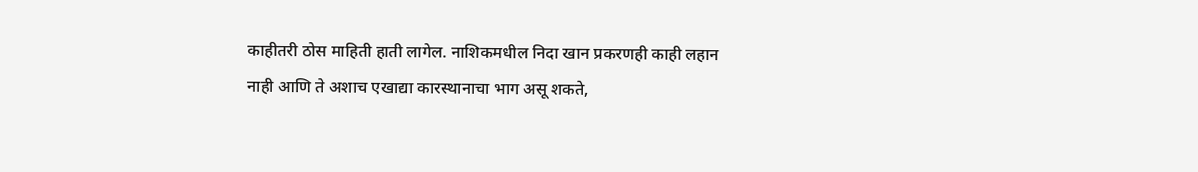काहीतरी ठोस माहिती हाती लागेल. नाशिकमधील निदा खान प्रकरणही काही लहान नाही आणि ते अशाच एखाद्या कारस्थानाचा भाग असू शकते,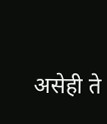असेही ते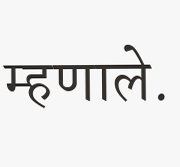म्हणाले.